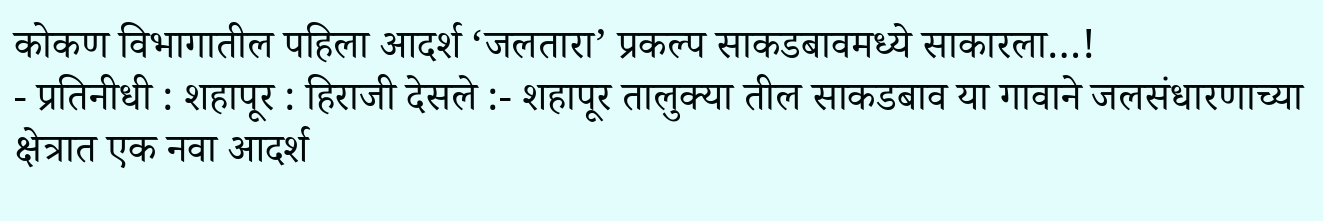कोकण विभागातील पहिला आदर्श ‘जलतारा’ प्रकल्प साकडबावमध्ये साकारला…!
- प्रतिनीधी : शहापूर : हिराजी देसले :- शहापूर तालुक्या तील साकडबाव या गावाने जलसंधारणाच्या क्षेत्रात एक नवा आदर्श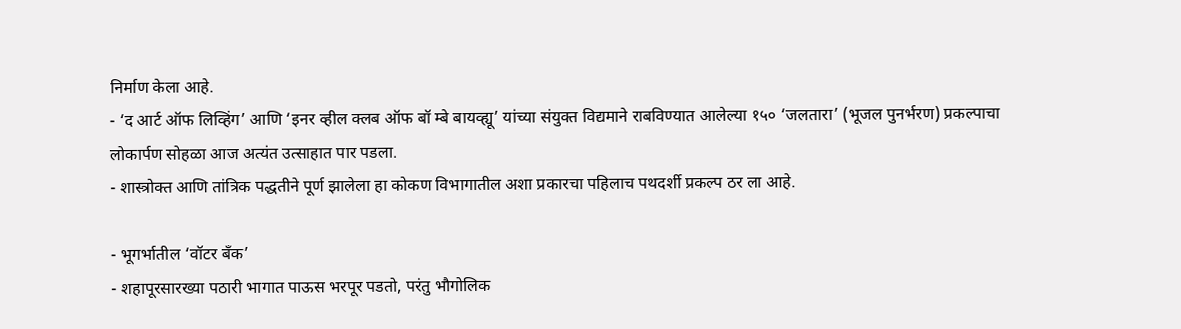निर्माण केला आहे.
- ‘द आर्ट ऑफ लिव्हिंग’ आणि ‘इनर व्हील क्लब ऑफ बॉ म्बे बायव्ह्यू’ यांच्या संयुक्त विद्यमाने राबविण्यात आलेल्या १५० ‘जलतारा’ (भूजल पुनर्भरण) प्रकल्पाचा लोकार्पण सोहळा आज अत्यंत उत्साहात पार पडला.
- शास्त्रोक्त आणि तांत्रिक पद्धतीने पूर्ण झालेला हा कोकण विभागातील अशा प्रकारचा पहिलाच पथदर्शी प्रकल्प ठर ला आहे.

- भूगर्भातील ‘वॉटर बँक’
- शहापूरसारख्या पठारी भागात पाऊस भरपूर पडतो, परंतु भौगोलिक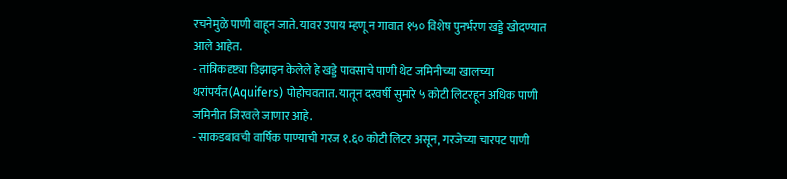रचनेमुळे पाणी वाहून जाते. यावर उपाय म्हणू न गावात १५० विशेष पुनर्भरण खड्डे खोदण्यात आले आहेत.
- तांत्रिकदृष्ट्या डिझाइन केलेले हे खड्डे पावसाचे पाणी थेट जमिनीच्या खालच्या थरांपर्यंत(Aquifers) पोहोचवतात. यातून दरवर्षी सुमारे ५ कोटी लिटरहून अधिक पाणी जमिनीत जिरवले जाणार आहे.
- साकडबावची वार्षिक पाण्याची गरज १.६० कोटी लिटर असून, गरजेच्या चारपट पाणी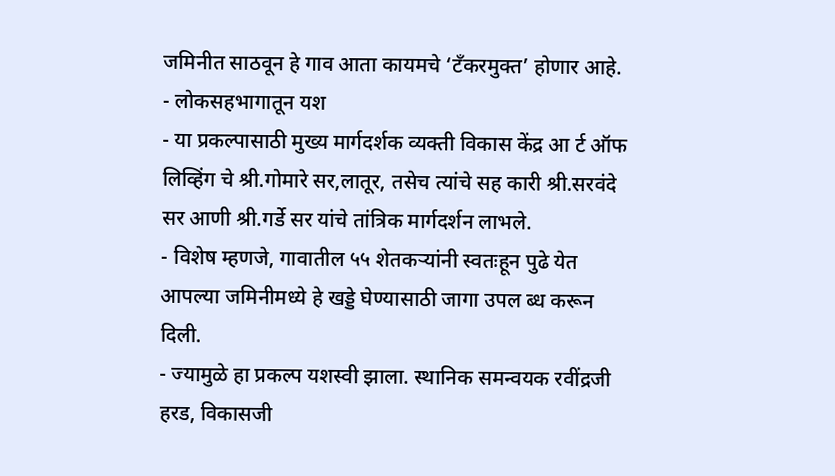जमिनीत साठवून हे गाव आता कायमचे ‘टँकरमुक्त’ होणार आहे.
- लोकसहभागातून यश
- या प्रकल्पासाठी मुख्य मार्गदर्शक व्यक्ती विकास केंद्र आ र्ट ऑफ लिव्हिंग चे श्री.गोमारे सर,लातूर, तसेच त्यांचे सह कारी श्री.सरवंदे सर आणी श्री.गर्डे सर यांचे तांत्रिक मार्गदर्शन लाभले.
- विशेष म्हणजे, गावातील ५५ शेतकऱ्यांनी स्वतःहून पुढे येत आपल्या जमिनीमध्ये हे खड्डे घेण्यासाठी जागा उपल ब्ध करून दिली.
- ज्यामुळे हा प्रकल्प यशस्वी झाला. स्थानिक समन्वयक रवींद्रजी हरड, विकासजी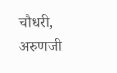चौधरी, अरुणजी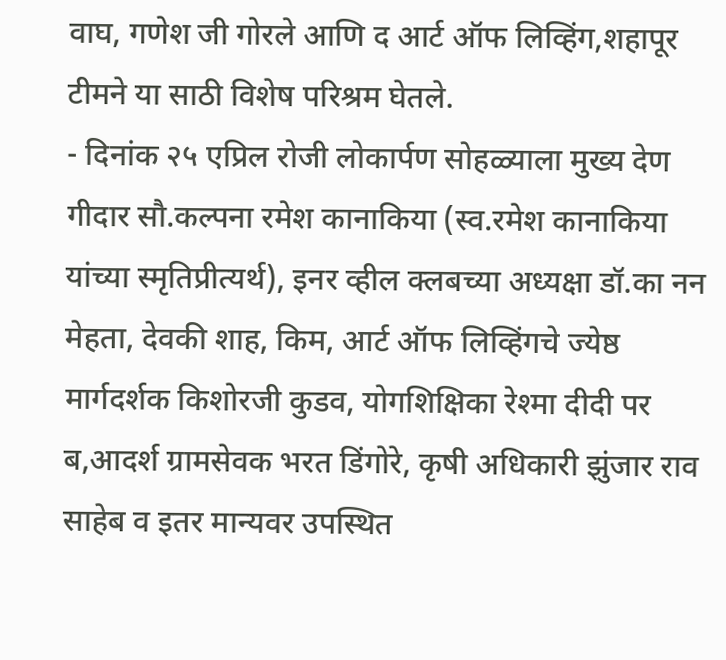वाघ, गणेश जी गोरले आणि द आर्ट ऑफ लिव्हिंग,शहापूर टीमने या साठी विशेष परिश्रम घेतले.
- दिनांक २५ एप्रिल रोजी लोकार्पण सोहळ्याला मुख्य देण गीदार सौ.कल्पना रमेश कानाकिया (स्व.रमेश कानाकिया यांच्या स्मृतिप्रीत्यर्थ), इनर व्हील क्लबच्या अध्यक्षा डॉ.का नन मेहता, देवकी शाह, किम, आर्ट ऑफ लिव्हिंगचे ज्येष्ठ मार्गदर्शक किशोरजी कुडव, योगशिक्षिका रेश्मा दीदी पर ब,आदर्श ग्रामसेवक भरत डिंगोरे, कृषी अधिकारी झुंजार राव साहेब व इतर मान्यवर उपस्थित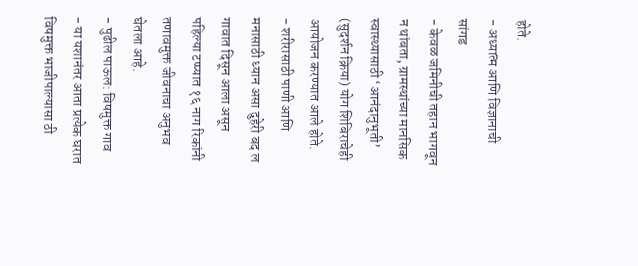होते.
- अध्यात्म आणि विज्ञानाची सांगड
- केवळ जमिनीची तहान भागवून न थांबता, ग्रामस्थांच्या मानसिक स्वास्थ्यासाठी ‘आनंदानुभूती’ (सुदर्शन क्रिया) योग शिबिराचेही आयोजन करण्यात आले होते.
- शरीरासाठी पाणी आणि मनासाठी ध्यान असा दुहेरी बद ल गावात दिसून आला असून पहिल्या टप्प्यात १६ नाग रिकांनी तणावमुक्त जीवनाचा अनुभव घेतला आहे.
- पुढील पाऊल: विषमुक्त गाव
- या यशानंतर आता प्रत्येक घरात विषमुक्त भाजीपाल्यासा ठी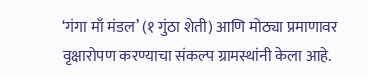‘गंगा माँ मंडल’ (१ गुंठा शेती) आणि मोठ्या प्रमाणावर वृक्षारोपण करण्याचा संकल्प ग्रामस्थांनी केला आहे.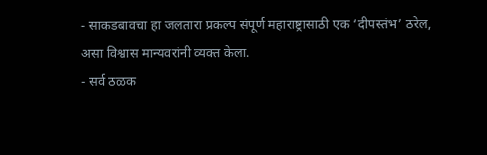- साकडबावचा हा जलतारा प्रकल्प संपूर्ण महाराष्ट्रासाठी एक ‘दीपस्तंभ’ ठरेल, असा विश्वास मान्यवरांनी व्यक्त केला.
- सर्व ठळक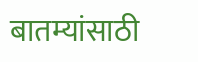बातम्यांसाठी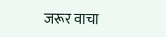जरूर वाचा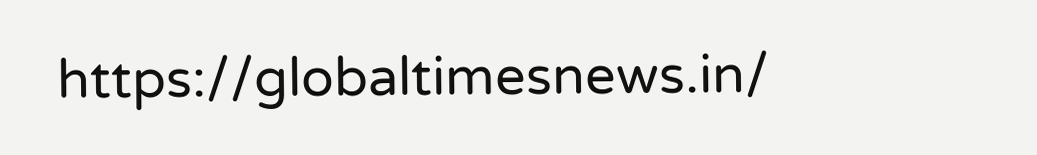https://globaltimesnews.in/